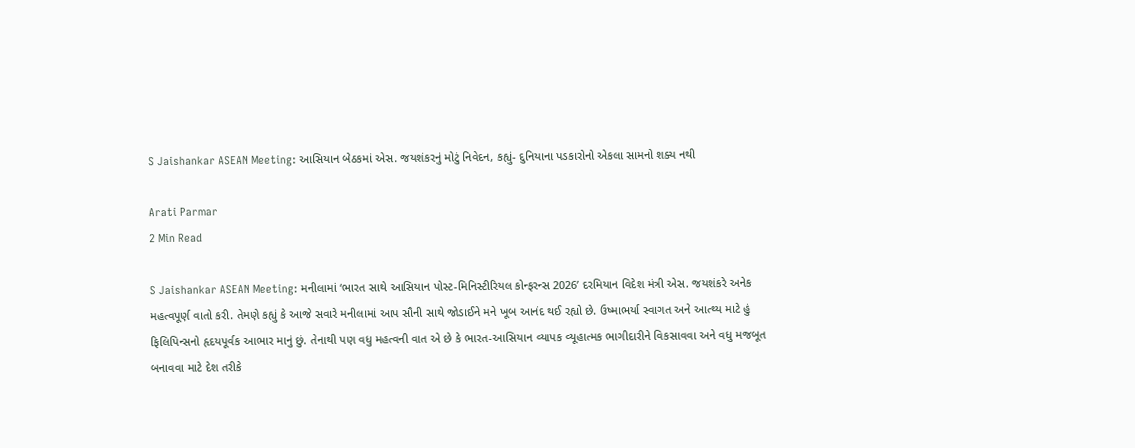S Jaishankar ASEAN Meeting: આસિયાન બેઠકમાં એસ. જયશંકરનું મોટું નિવેદન, કહ્યું- દુનિયાના પડકારોનો એકલા સામનો શક્ય નથી

Arati Parmar
2 Min Read

S Jaishankar ASEAN Meeting: મનીલામાં ‘ભારત સાથે આસિયાન પોસ્ટ-મિનિસ્ટીરિયલ કોન્ફરન્સ 2026’ દરમિયાન વિદેશ મંત્રી એસ. જયશંકરે અનેક મહત્વપૂર્ણ વાતો કરી. તેમણે કહ્યું કે આજે સવારે મનીલામાં આપ સૌની સાથે જોડાઈને મને ખૂબ આનંદ થઈ રહ્યો છે. ઉષ્માભર્યા સ્વાગત અને આત્થ્ય માટે હું ફિલિપિન્સનો હૃદયપૂર્વક આભાર માનું છું. તેનાથી પણ વધુ મહત્વની વાત એ છે કે ભારત-આસિયાન વ્યાપક વ્યૂહાત્મક ભાગીદારીને વિકસાવવા અને વધુ મજબૂત બનાવવા માટે દેશ તરીકે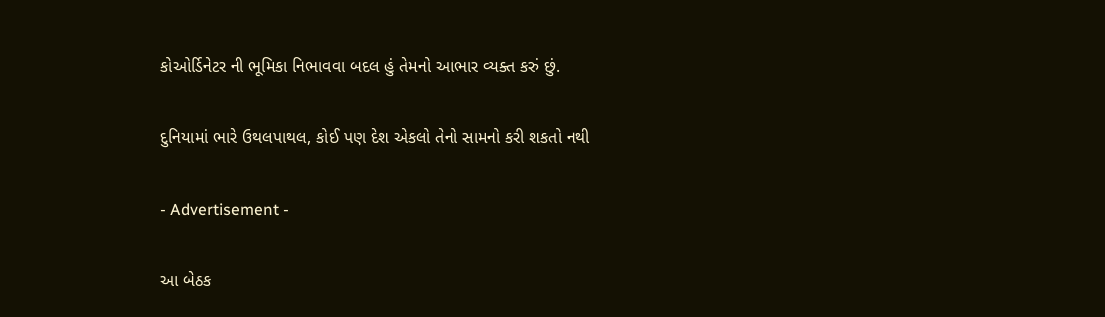કોઓર્ડિનેટર ની ભૂમિકા નિભાવવા બદલ હું તેમનો આભાર વ્યક્ત કરું છું.

દુનિયામાં ભારે ઉથલપાથલ, કોઈ પણ દેશ એકલો તેનો સામનો કરી શકતો નથી

- Advertisement -

આ બેઠક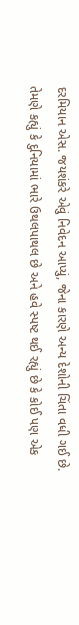દરમિયાન એસ. જયશંકરે એવું નિવેદન આપ્યું, જેના કારણે અન્ય દેશોની ચિંતા વધી ગઈ છે. તેમણે કહ્યું કે દુનિયામાં ભારે ઉથલપાથલ છે અને હવે સ્પષ્ટ થઈ રહ્યું છે કે કોઈ પણ એક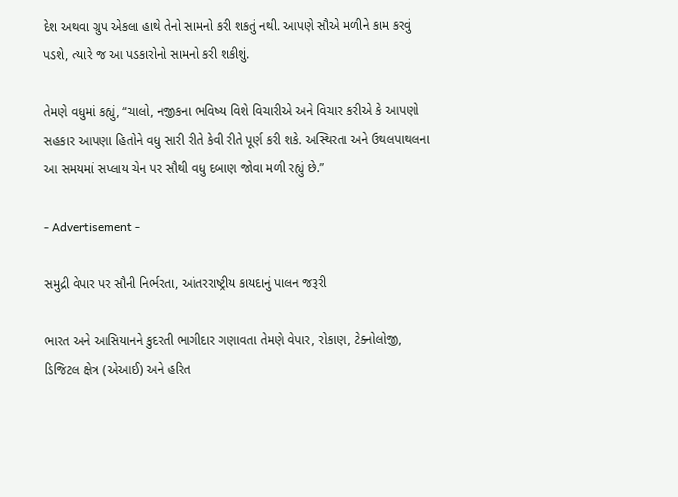દેશ અથવા ગ્રુપ એકલા હાથે તેનો સામનો કરી શકતું નથી. આપણે સૌએ મળીને કામ કરવું પડશે, ત્યારે જ આ પડકારોનો સામનો કરી શકીશું.

તેમણે વધુમાં કહ્યું, “ચાલો, નજીકના ભવિષ્ય વિશે વિચારીએ અને વિચાર કરીએ કે આપણો સહકાર આપણા હિતોને વધુ સારી રીતે કેવી રીતે પૂર્ણ કરી શકે. અસ્થિરતા અને ઉથલપાથલના આ સમયમાં સપ્લાય ચેન પર સૌથી વધુ દબાણ જોવા મળી રહ્યું છે.”

- Advertisement -

સમુદ્રી વેપાર પર સૌની નિર્ભરતા, આંતરરાષ્ટ્રીય કાયદાનું પાલન જરૂરી

ભારત અને આસિયાનને કુદરતી ભાગીદાર ગણાવતા તેમણે વેપાર, રોકાણ, ટેક્નોલોજી, ડિજિટલ ક્ષેત્ર (એઆઈ) અને હરિત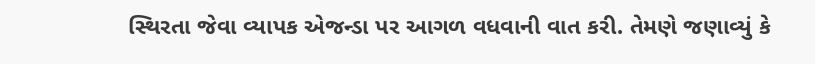સ્થિરતા જેવા વ્યાપક એજન્ડા પર આગળ વધવાની વાત કરી. તેમણે જણાવ્યું કે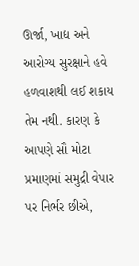ઊર્જા, ખાદ્ય અને આરોગ્ય સુરક્ષાને હવે હળવાશથી લઈ શકાય તેમ નથી. કારણ કે આપણે સૌ મોટા પ્રમાણમાં સમુદ્રી વેપાર પર નિર્ભર છીએ,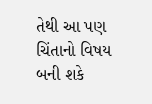તેથી આ પણ ચિંતાનો વિષય બની શકે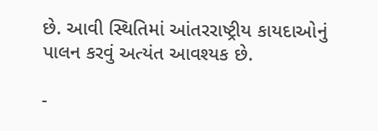છે. આવી સ્થિતિમાં આંતરરાષ્ટ્રીય કાયદાઓનું પાલન કરવું અત્યંત આવશ્યક છે.

-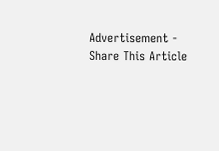Advertisement -
Share This Article